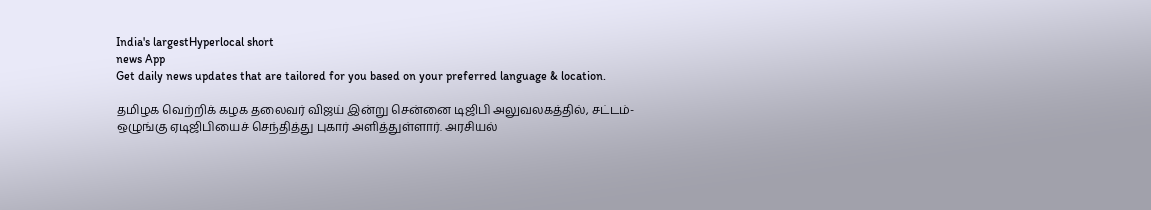India's largestHyperlocal short
news App
Get daily news updates that are tailored for you based on your preferred language & location.

தமிழக வெற்றிக் கழக தலைவர் விஜய் இன்று சென்னை டிஜிபி அலுவலகத்தில், சட்டம்-ஒழுங்கு ஏடிஜிபியைச் செந்தித்து புகார் அளித்துள்ளார். அரசியல்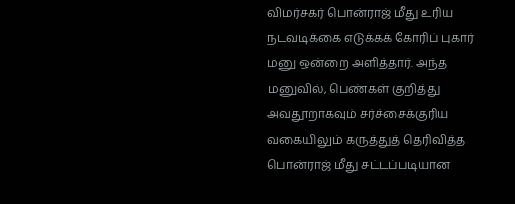விமர்சகர் பொன்ராஜ் மீது உரிய நடவடிக்கை எடுக்கக் கோரிப் புகார் மனு ஒன்றை அளித்தார். அந்த மனுவில், பெண்கள் குறித்து அவதூறாகவும் சர்ச்சைக்குரிய வகையிலும் கருத்துத் தெரிவித்த பொன்ராஜ் மீது சட்டப்படியான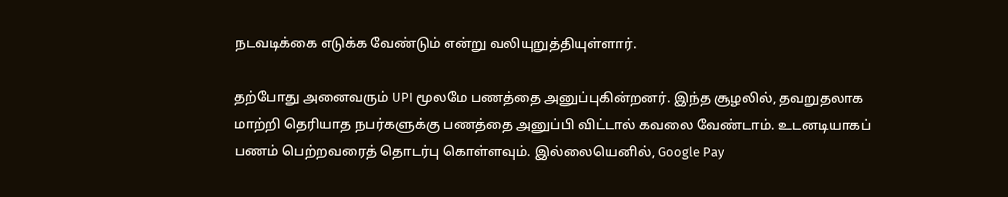நடவடிக்கை எடுக்க வேண்டும் என்று வலியுறுத்தியுள்ளார்.

தற்போது அனைவரும் UPI மூலமே பணத்தை அனுப்புகின்றனர். இந்த சூழலில், தவறுதலாக மாற்றி தெரியாத நபர்களுக்கு பணத்தை அனுப்பி விட்டால் கவலை வேண்டாம். உடனடியாகப் பணம் பெற்றவரைத் தொடர்பு கொள்ளவும். இல்லையெனில், Google Pay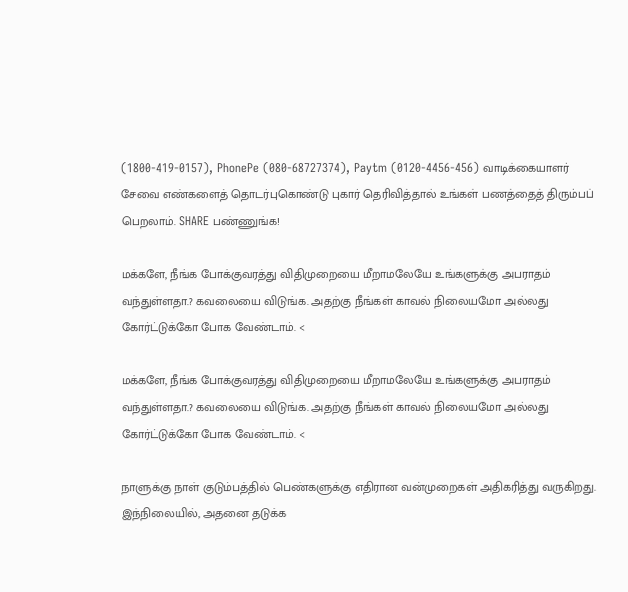(1800-419-0157), PhonePe (080-68727374), Paytm (0120-4456-456) வாடிக்கையாளர் சேவை எண்களைத் தொடர்புகொண்டு புகார் தெரிவித்தால் உங்கள் பணத்தைத் திரும்பப் பெறலாம். SHARE பண்ணுங்க!

மக்களே, நீங்க போக்குவரத்து விதிமுறையை மீறாமலேயே உங்களுக்கு அபராதம் வந்துள்ளதா.? கவலையை விடுங்க. அதற்கு நீங்கள் காவல் நிலையமோ அல்லது கோர்ட்டுக்கோ போக வேண்டாம். <

மக்களே, நீங்க போக்குவரத்து விதிமுறையை மீறாமலேயே உங்களுக்கு அபராதம் வந்துள்ளதா.? கவலையை விடுங்க. அதற்கு நீங்கள் காவல் நிலையமோ அல்லது கோர்ட்டுக்கோ போக வேண்டாம். <

நாளுக்கு நாள் குடும்பத்தில் பெண்களுக்கு எதிரான வன்முறைகள் அதிகரித்து வருகிறது. இந்நிலையில், அதனை தடுக்க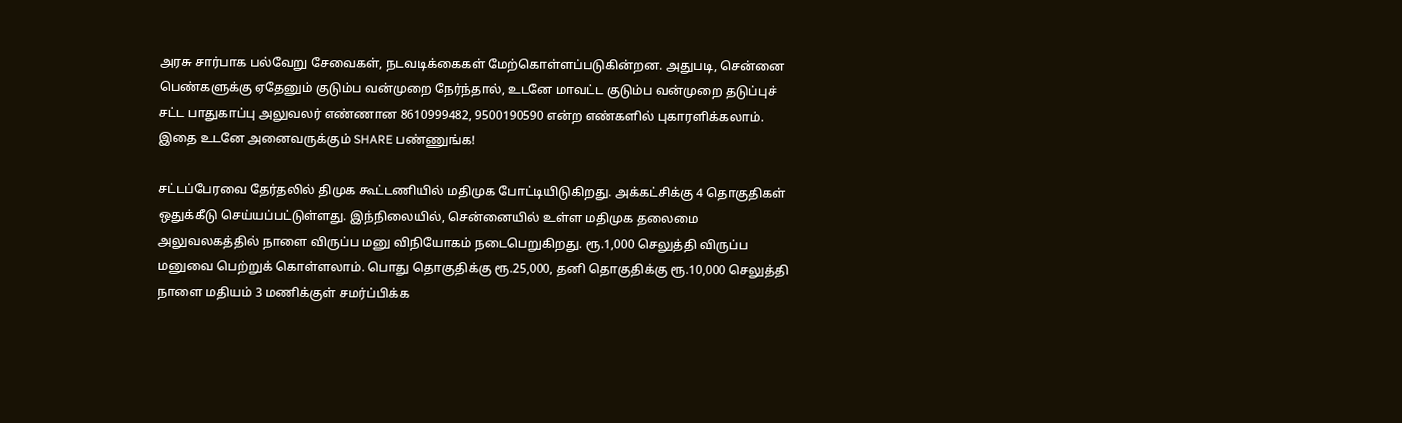அரசு சார்பாக பல்வேறு சேவைகள், நடவடிக்கைகள் மேற்கொள்ளப்படுகின்றன. அதுபடி, சென்னை பெண்களுக்கு ஏதேனும் குடும்ப வன்முறை நேர்ந்தால், உடனே மாவட்ட குடும்ப வன்முறை தடுப்புச் சட்ட பாதுகாப்பு அலுவலர் எண்ணான 8610999482, 9500190590 என்ற எண்களில் புகாரளிக்கலாம். இதை உடனே அனைவருக்கும் SHARE பண்ணுங்க!

சட்டப்பேரவை தேர்தலில் திமுக கூட்டணியில் மதிமுக போட்டியிடுகிறது. அக்கட்சிக்கு 4 தொகுதிகள் ஒதுக்கீடு செய்யப்பட்டுள்ளது. இந்நிலையில், சென்னையில் உள்ள மதிமுக தலைமை அலுவலகத்தில் நாளை விருப்ப மனு விநியோகம் நடைபெறுகிறது. ரூ.1,000 செலுத்தி விருப்ப மனுவை பெற்றுக் கொள்ளலாம். பொது தொகுதிக்கு ரூ.25,000, தனி தொகுதிக்கு ரூ.10,000 செலுத்தி நாளை மதியம் 3 மணிக்குள் சமர்ப்பிக்க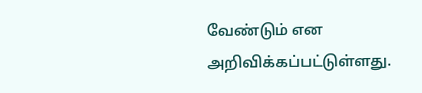வேண்டும் என அறிவிக்கப்பட்டுள்ளது.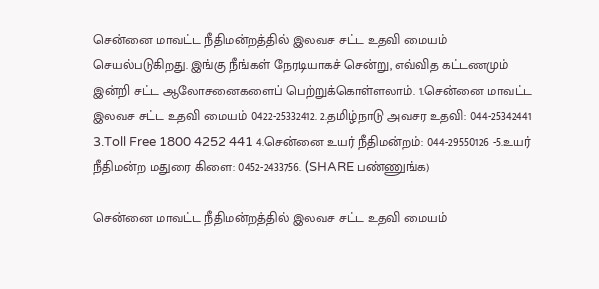சென்னை மாவட்ட நீதிமன்றத்தில் இலவச சட்ட உதவி மையம் செயல்படுகிறது. இங்கு நீங்கள் நேரடியாகச் சென்று, எவ்வித கட்டணமும் இன்றி சட்ட ஆலோசனைகளைப் பெற்றுக்கொள்ளலாம். 1.சென்னை மாவட்ட இலவச சட்ட உதவி மையம் 0422-25332412. 2.தமிழ்நாடு அவசர உதவி: 044-25342441 3.Toll Free 1800 4252 441 4.சென்னை உயர் நீதிமன்றம்: 044-29550126 -5.உயர் நீதிமன்ற மதுரை கிளை: 0452-2433756. (SHARE பண்ணுங்க)

சென்னை மாவட்ட நீதிமன்றத்தில் இலவச சட்ட உதவி மையம்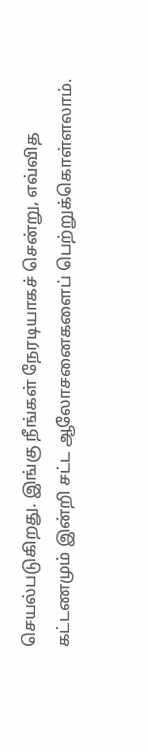செயல்படுகிறது. இங்கு நீங்கள் நேரடியாகச் சென்று, எவ்வித கட்டணமும் இன்றி சட்ட ஆலோசனைகளைப் பெற்றுக்கொள்ளலாம்.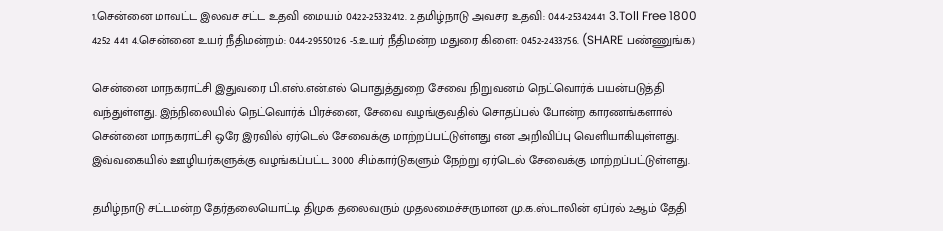1.சென்னை மாவட்ட இலவச சட்ட உதவி மையம் 0422-25332412. 2.தமிழ்நாடு அவசர உதவி: 044-25342441 3.Toll Free 1800 4252 441 4.சென்னை உயர் நீதிமன்றம்: 044-29550126 -5.உயர் நீதிமன்ற மதுரை கிளை: 0452-2433756. (SHARE பண்ணுங்க)

சென்னை மாநகராட்சி இதுவரை பி.எஸ்.என்.எல் பொதுத்துறை சேவை நிறுவனம் நெட்வொர்க் பயன்படுத்தி வந்துள்ளது. இந்நிலையில் நெட்வொர்க் பிரச்னை, சேவை வழங்குவதில் சொதப்பல் போன்ற காரணங்களால் சென்னை மாநகராட்சி ஒரே இரவில் ஏர்டெல் சேவைக்கு மாற்றப்பட்டுள்ளது என அறிவிப்பு வெளியாகியுள்ளது. இவ்வகையில் ஊழியர்களுக்கு வழங்கப்பட்ட 3000 சிம்கார்டுகளும் நேற்று ஏர்டெல் சேவைக்கு மாற்றப்பட்டுள்ளது.

தமிழ்நாடு சட்டமன்ற தேர்தலையொட்டி திமுக தலைவரும் முதலமைச்சருமான மு.க.ஸ்டாலின் ஏப்ரல் 2ஆம் தேதி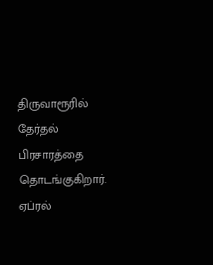திருவாரூரில் தேர்தல் பிரசாரத்தை தொடங்குகிறார். ஏப்ரல்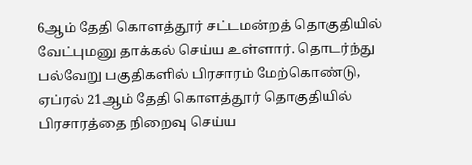6ஆம் தேதி கொளத்தூர் சட்டமன்றத் தொகுதியில் வேட்புமனு தாக்கல் செய்ய உள்ளார். தொடர்ந்து பல்வேறு பகுதிகளில் பிரசாரம் மேற்கொண்டு, ஏப்ரல் 21ஆம் தேதி கொளத்தூர் தொகுதியில் பிரசாரத்தை நிறைவு செய்ய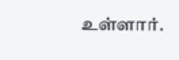உள்ளார்.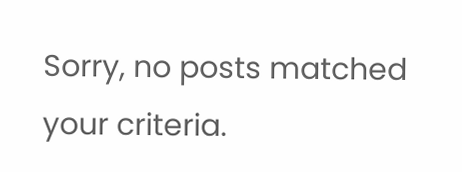Sorry, no posts matched your criteria.